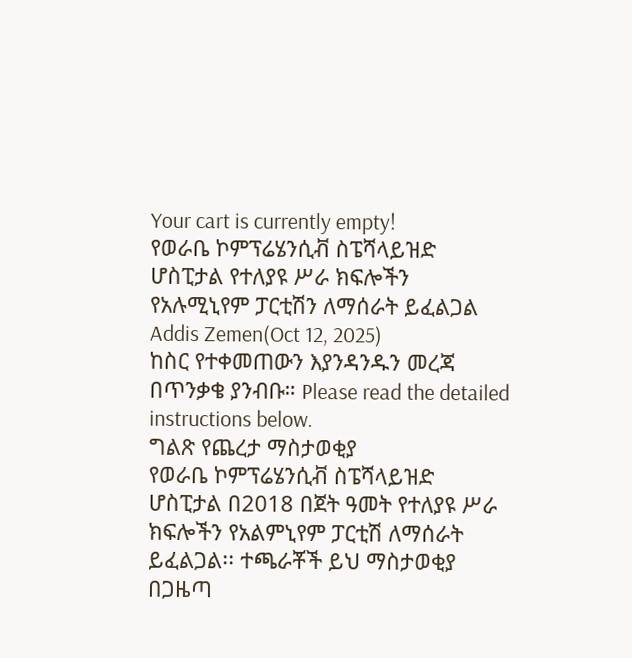Your cart is currently empty!
የወራቤ ኮምፕሬሄንሲቭ ስፔሻላይዝድ ሆስፒታል የተለያዩ ሥራ ክፍሎችን የአሉሚኒየም ፓርቲሽን ለማሰራት ይፈልጋል
Addis Zemen(Oct 12, 2025)
ከስር የተቀመጠውን እያንዳንዱን መረጃ በጥንቃቄ ያንብቡ። Please read the detailed instructions below.
ግልጽ የጨረታ ማስታወቂያ
የወራቤ ኮምፕሬሄንሲቭ ስፔሻላይዝድ ሆስፒታል በ2018 በጀት ዓመት የተለያዩ ሥራ ክፍሎችን የአልምኒየም ፓርቲሽ ለማሰራት ይፈልጋል፡፡ ተጫራቾች ይህ ማስታወቂያ በጋዜጣ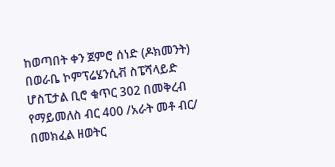ከወጣበት ቀን ጀምሮ ሰነድ (ዶክመንት) በወራቤ ኮምፕሬሄንሲቭ ስፔሻላይድ ሆስፒታል ቢሮ ቁጥር 302 በመቅረብ የማይመለስ ብር 400 /አራት መቶ ብር/ በመክፈል ዘወትር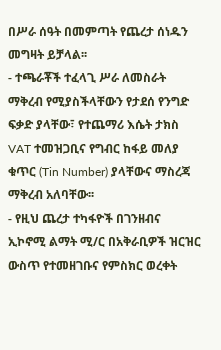በሥራ ሰዓት በመምጣት የጨረታ ሰነዱን መግዛት ይቻላል፡፡
- ተጫራቾች ተፈላጊ ሥራ ለመስራት ማቅረብ የሚያስችላቸውን የታደሰ የንግድ ፍቃድ ያላቸው፣ የተጨማሪ እሴት ታክስ VAT ተመዝጋቢና የግብር ከፋይ መለያ ቁጥር (Tin Number) ያላቸውና ማስረጃ ማቅረብ አለባቸው፡፡
- የዚህ ጨረታ ተካፋዮች በገንዘብና ኢኮኖሚ ልማት ሚ/ር በአቅራቢዎች ዝርዝር ውስጥ የተመዘገቡና የምስክር ወረቀት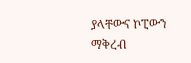ያላቸውና ኮፒውን ማቅረብ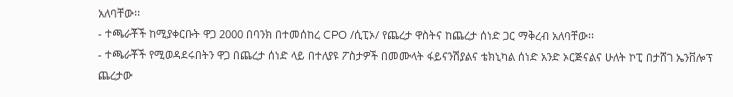አለባቸው፡፡
- ተጫራቾች ከሚያቀርቡት ዋጋ 2000 በባንክ በተመሰከረ CPO /ሲፒኦ/ የጨረታ ዋስትና ከጨረታ ሰነድ ጋር ማቅረብ አለባቸው፡፡
- ተጫራቾች የሚወዳደሩበትን ዋጋ በጨረታ ሰነድ ላይ በተለያዩ ፖስታዎች በመሙላት ፋይናንሽያልና ቴክኒካል ሰነድ አንድ ኦርጅናልና ሁለት ኮፒ በታሸገ ኤንቨሎፕ ጨረታው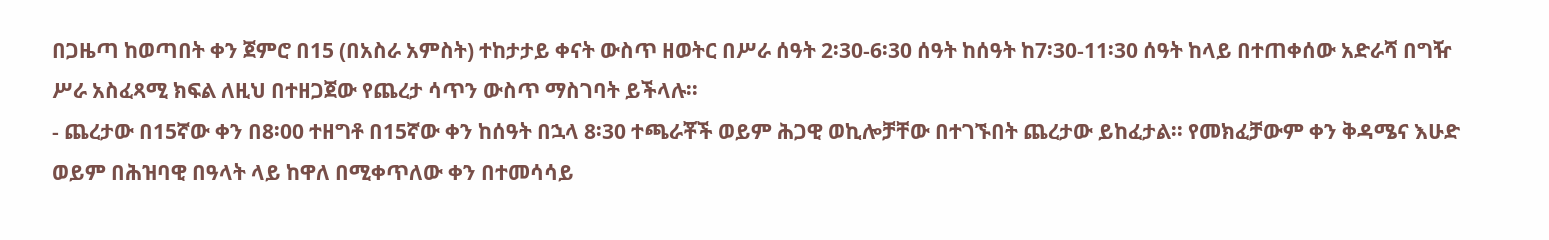በጋዜጣ ከወጣበት ቀን ጀምሮ በ15 (በአስራ አምስት) ተከታታይ ቀናት ውስጥ ዘወትር በሥራ ሰዓት 2፡30-6፡30 ሰዓት ከሰዓት ከ7፡30-11፡30 ሰዓት ከላይ በተጠቀሰው አድራሻ በግዥ ሥራ አስፈጻሚ ክፍል ለዚህ በተዘጋጀው የጨረታ ሳጥን ውስጥ ማስገባት ይችላሉ፡፡
- ጨረታው በ15ኛው ቀን በ8፡00 ተዘግቶ በ15ኛው ቀን ከሰዓት በኋላ 8፡30 ተጫራቾች ወይም ሕጋዊ ወኪሎቻቸው በተገኙበት ጨረታው ይከፈታል፡፡ የመክፈቻውም ቀን ቅዳሜና እሁድ ወይም በሕዝባዊ በዓላት ላይ ከዋለ በሚቀጥለው ቀን በተመሳሳይ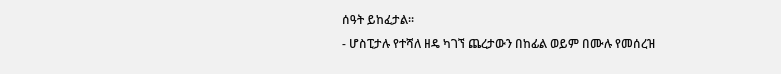ሰዓት ይከፈታል፡፡
- ሆስፒታሉ የተሻለ ዘዴ ካገኘ ጨረታውን በከፊል ወይም በሙሉ የመሰረዝ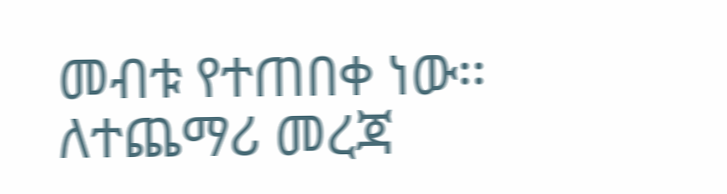መብቱ የተጠበቀ ነው፡፡
ለተጨማሪ መረጃ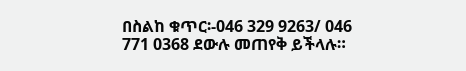በስልከ ቁጥር፡-046 329 9263/ 046 771 0368 ደውሉ መጠየቅ ይችላሉ።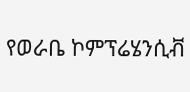የወራቤ ኮምፕሬሄንሲቭ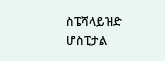ስፔሻላይዝድ
ሆስፒታል